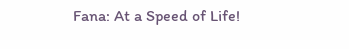Fana: At a Speed of Life!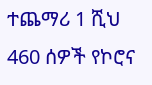ተጨማሪ 1 ሺህ 460 ሰዎች የኮሮና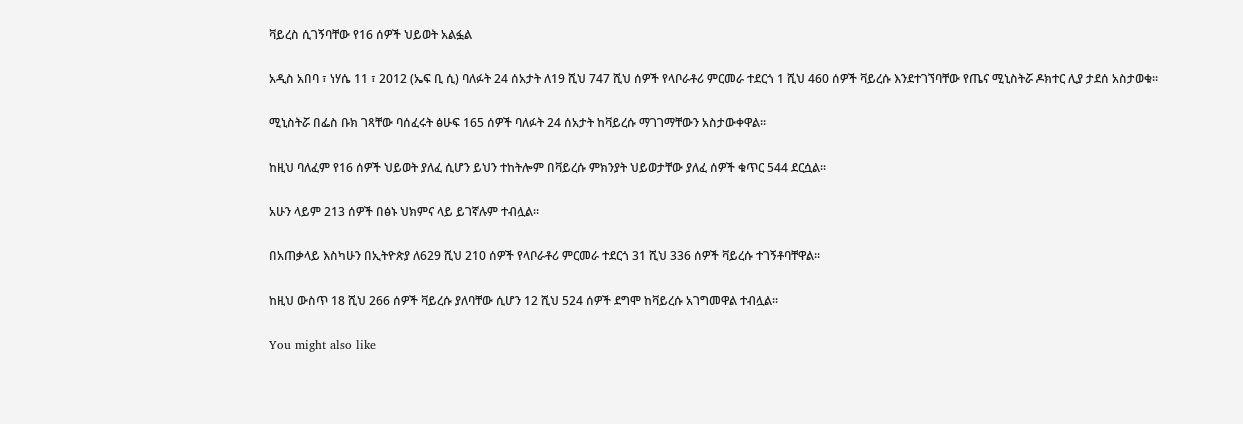ቫይረስ ሲገኝባቸው የ16 ሰዎች ህይወት አልፏል

አዲስ አበባ ፣ ነሃሴ 11 ፣ 2012 (ኤፍ ቢ ሲ) ባለፉት 24 ሰአታት ለ19 ሺህ 747 ሺህ ሰዎች የላቦራቶሪ ምርመራ ተደርጎ 1 ሺህ 460 ሰዎች ቫይረሱ እንደተገኘባቸው የጤና ሚኒስትሯ ዶክተር ሊያ ታደሰ አስታወቁ፡፡

ሚኒስትሯ በፌስ ቡክ ገጻቸው ባሰፈሩት ፅሁፍ 165 ሰዎች ባለፉት 24 ሰአታት ከቫይረሱ ማገገማቸውን አስታውቀዋል፡፡

ከዚህ ባለፈም የ16 ሰዎች ህይወት ያለፈ ሲሆን ይህን ተከትሎም በቫይረሱ ምክንያት ህይወታቸው ያለፈ ሰዎች ቁጥር 544 ደርሷል፡፡

አሁን ላይም 213 ሰዎች በፅኑ ህክምና ላይ ይገኛሉም ተብሏል፡፡

በአጠቃላይ እስካሁን በኢትዮጵያ ለ629 ሺህ 210 ሰዎች የላቦራቶሪ ምርመራ ተደርጎ 31 ሺህ 336 ሰዎች ቫይረሱ ተገኝቶባቸዋል፡፡

ከዚህ ውስጥ 18 ሺህ 266 ሰዎች ቫይረሱ ያለባቸው ሲሆን 12 ሺህ 524 ሰዎች ደግሞ ከቫይረሱ አገግመዋል ተብሏል፡፡

You might also like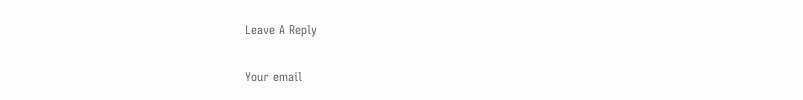Leave A Reply

Your email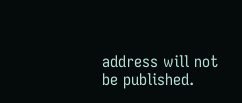address will not be published.